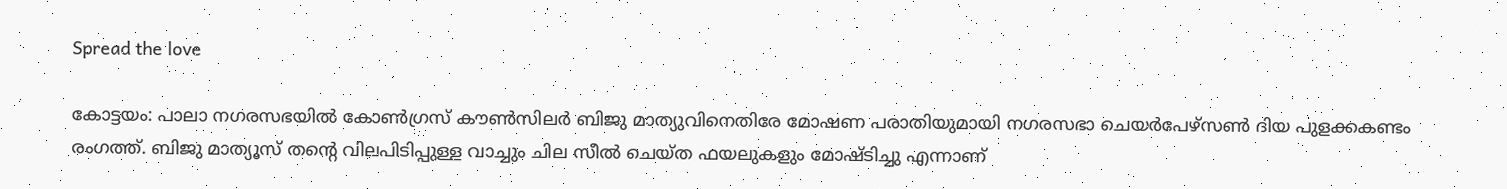Spread the love

കോട്ടയം: പാലാ നഗരസഭയിൽ കോൺഗ്രസ് കൗൺസിലർ ബിജു മാത്യുവിനെതിരേ മോഷണ പരാതിയുമായി നഗരസഭാ ചെയർപേഴ്സൺ ദിയ പുളക്കകണ്ടം രംഗത്ത്. ബിജു മാത്യൂസ് തന്റെ വിലപിടിപ്പുള്ള വാച്ചും ചില സീൽ ചെയ്ത ഫയലുകളും മോഷ്ടിച്ചു എന്നാണ്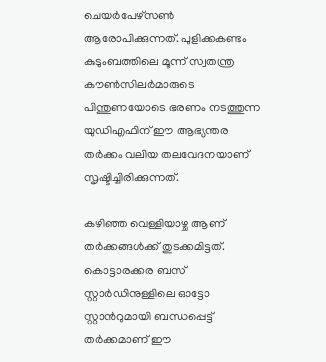ചെയർപേഴ്സൺ ആരോപിക്കുന്നത്. പുളിക്കകണ്ടം കുടുംബത്തിലെ മൂന്ന് സ്വതന്ത്ര കൗൺസിലർമാരുടെ പിന്തുണയോടെ ഭരണം നടത്തുന്ന യുഡിഎഫിന് ഈ ആഭ്യന്തര തർക്കം വലിയ തലവേദനയാണ് സൃഷ്ടിച്ചിരിക്കുന്നത്.

കഴിഞ്ഞ വെള്ളിയാഴ്ച ആണ് തർക്കങ്ങൾക്ക് തുടക്കമിട്ടത്. കൊട്ടാരക്കര ബസ് സ്റ്റാർഡിനുള്ളിലെ ഓട്ടോ സ്റ്റാന്‍റുമായി ബന്ധപ്പെട്ട് തർക്കമാണ് ഈ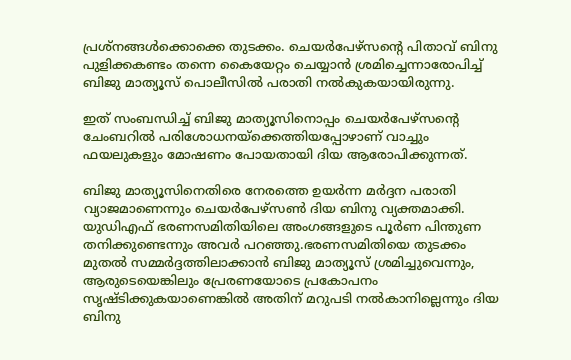പ്രശ്നങ്ങൾക്കൊക്കെ തുടക്കം. ചെയർപേഴ്സന്‍റെ പിതാവ് ബിനു പുളിക്കകണ്ടം തന്നെ കൈയേറ്റം ചെയ്യാൻ ശ്രമിച്ചെന്നാരോപിച്ച് ബിജു മാത്യൂസ് പൊലീസിൽ പരാതി നൽകുകയായിരുന്നു.

ഇത് സംബന്ധിച്ച് ബിജു മാത്യൂസിനൊപ്പം ചെയർപേഴ്സന്‍റെ ചേംബറിൽ പരിശോധനയ്ക്കെത്തിയപ്പോഴാണ് വാച്ചും ഫയലുകളും മോഷണം പോയതായി ദിയ ആരോപിക്കുന്നത്.

ബിജു മാത്യൂസിനെതിരെ നേരത്തെ ഉയർന്ന മർദ്ദന പരാതി വ്യാജമാണെന്നും ചെയർപേഴ്സൺ ദിയ ബിനു വ്യക്തമാക്കി. യുഡിഎഫ് ഭരണസമിതിയിലെ അംഗങ്ങളുടെ പൂർണ പിന്തുണ തനിക്കുണ്ടെന്നും അവർ പറഞ്ഞു.ഭരണസമിതിയെ തുടക്കം മുതൽ സമ്മർദ്ദത്തിലാക്കാൻ ബിജു മാത്യൂസ് ശ്രമിച്ചുവെന്നും, ആരുടെയെങ്കിലും പ്രേരണയോടെ പ്രകോപനം സൃഷ്ടിക്കുകയാണെങ്കിൽ അതിന് മറുപടി നൽകാനില്ലെന്നും ദിയ ബിനു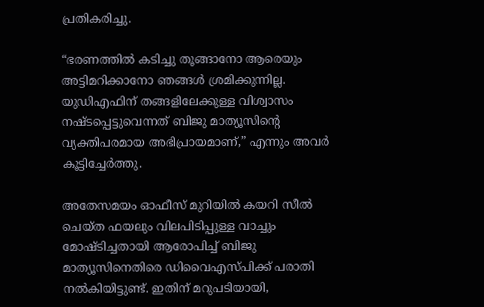പ്രതികരിച്ചു.

“ഭരണത്തിൽ കടിച്ചു തൂങ്ങാനോ ആരെയും അട്ടിമറിക്കാനോ ഞങ്ങൾ ശ്രമിക്കുന്നില്ല. യുഡിഎഫിന് തങ്ങളിലേക്കുള്ള വിശ്വാസം നഷ്ടപ്പെട്ടുവെന്നത് ബിജു മാത്യൂസിന്റെ വ്യക്തിപരമായ അഭിപ്രായമാണ്,” എന്നും അവർ കൂട്ടിച്ചേർത്തു.

അതേസമയം ഓഫീസ് മുറിയിൽ കയറി സീൽ ചെയ്ത ഫയലും വിലപിടിപ്പുള്ള വാച്ചും മോഷ്ടിച്ചതായി ആരോപിച്ച് ബിജു മാത്യൂസിനെതിരെ ഡിവൈഎസ്പിക്ക് പരാതി നൽകിയിട്ടുണ്ട്. ഇതിന് മറുപടിയായി,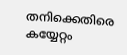തനിക്കെതിരെ കയ്യേറ്റം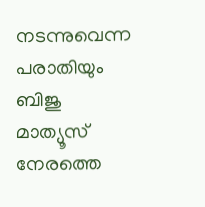നടന്നുവെന്ന പരാതിയും ബിജു മാത്യൂസ് നേരത്തെ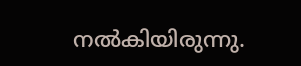നൽകിയിരുന്നു.